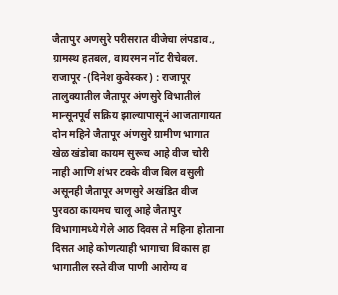जैतापुर अणसुरे परीसरात वीजेचा लंपडाव., ग्रामस्थ हतबल, वायरमन नॉट रीचेबल.
राजापूर -(दिनेश कुवेस्कर) : राजापूर तालुक्यातील जैतापूर अंणसुरे विभातीलं मान्सूनपूर्व सक्रिय झाल्यापासूनं आजतागायत दोन महिने जैतापूर अंणसुरे ग्रामीण भागात खेळ खंडोबा कायम सुरूच आहे वीज चोरी नाही आणि शंभर टक्के वीज बिल वसुली असूनही जैतापूर अणसुरे अखंडित वीज पुरवठा कायमच चालू आहे जैतापुर विभागामध्ये गेले आठ दिवस ते महिना होताना दिसत आहे कोणत्याही भागाचा विकास हा भागातील रस्ते वीज पाणी आरोग्य व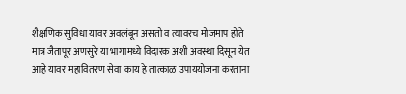शैक्षणिक सुविधा यावर अवलंबून असतो व त्यावरच मोजमाप होते मात्र जैतापूर अणसुरे या भागामध्ये विदारक अशी अवस्था दिसून येत आहे यावर महावितरण सेवा काय हे तात्काळ उपाययोजना करताना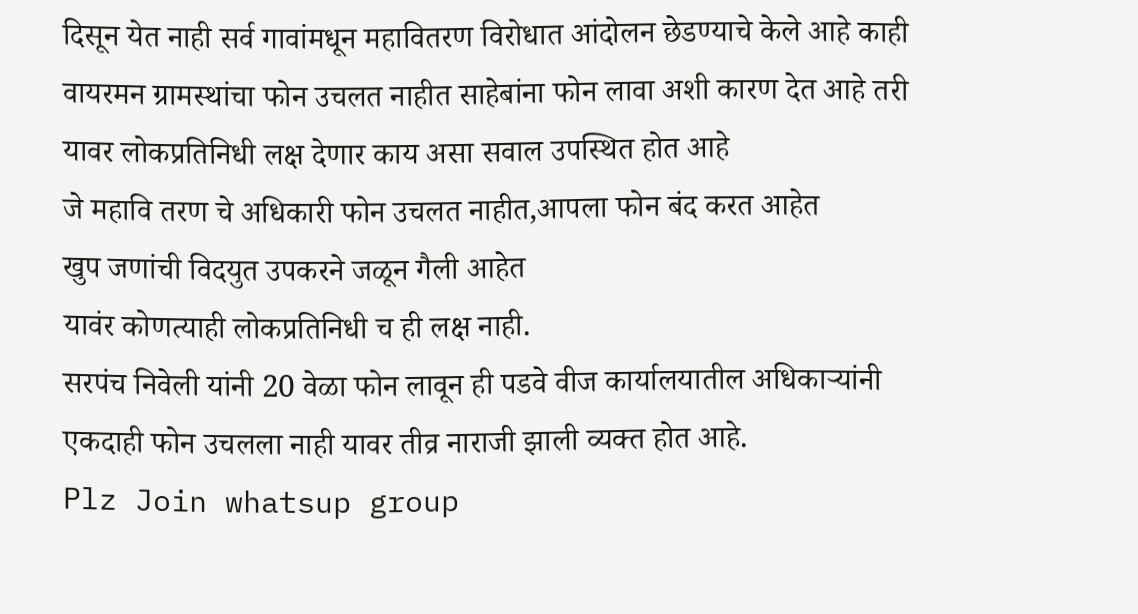दिसून येत नाही सर्व गावांमधून महावितरण विरोधात आंदोलन छेडण्याचे केले आहे काही वायरमन ग्रामस्थांचा फोन उचलत नाहीत साहेबांना फोन लावा अशी कारण देत आहे तरी यावर लोकप्रतिनिधी लक्ष देणार काय असा सवाल उपस्थित होत आहे
जे महावि तरण चे अधिकारी फोन उचलत नाहीत,आपला फोन बंद करत आहेत
खुप जणांची विदयुत उपकरने जळून गैली आहेत
यावंर कोणत्याही लोकप्रतिनिधी च ही लक्ष नाही.
सरपंच निवेली यांनी 20 वेळा फोन लावून ही पडवे वीज कार्यालयातील अधिकाऱ्यांनी एकदाही फोन उचलला नाही यावर तीव्र नाराजी झाली व्यक्त होत आहे.
Plz Join whatsup group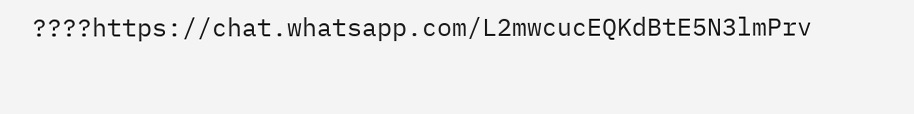????https://chat.whatsapp.com/L2mwcucEQKdBtE5N3lmPrv